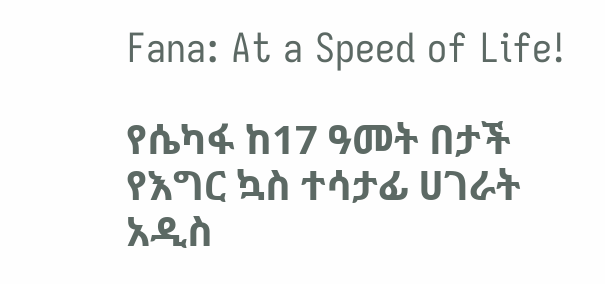Fana: At a Speed of Life!

የሴካፋ ከ17 ዓመት በታች የእግር ኳስ ተሳታፊ ሀገራት አዲስ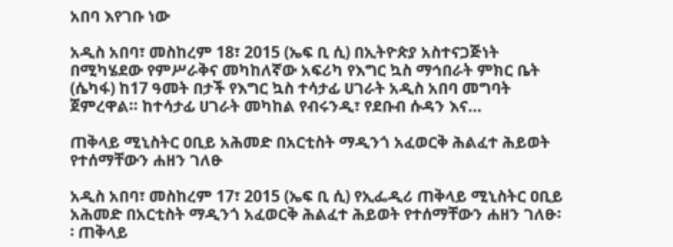አበባ እየገቡ ነው

አዲስ አበባ፣ መስከረም 18፣ 2015 (ኤፍ ቢ ሲ) በኢትዮጵያ አስተናጋጅነት በሚካሄደው የምሥራቅና መካከለኛው አፍሪካ የእግር ኳስ ማኅበራት ምክር ቤት (ሴካፋ) ከ17 ዓመት በታች የእግር ኳስ ተሳታፊ ሀገራት አዲስ አበባ መግባት ጀምረዋል። ከተሳታፊ ሀገራት መካከል የብሩንዲ፣ የደቡብ ሱዳን እና…

ጠቅላይ ሚኒስትር ዐቢይ አሕመድ በአርቲስት ማዲንጎ አፈወርቅ ሕልፈተ ሕይወት የተሰማቸውን ሐዘን ገለፁ

አዲስ አበባ፣ መስከረም 17፣ 2015 (ኤፍ ቢ ሲ) የኢፌዲሪ ጠቅላይ ሚኒስትር ዐቢይ አሕመድ በአርቲስት ማዲንጎ አፈወርቅ ሕልፈተ ሕይወት የተሰማቸውን ሐዘን ገለፁ፡፡ ጠቅላይ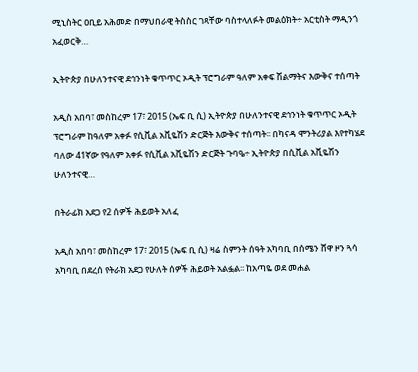ሚኒስትር ዐቢይ አሕመድ በማህበራዊ ትስስር ገጻቸው ባስተላለፉት መልዕክት÷ አርቲስት ማዲንጎ አፈወርቅ…

ኢትዮጵያ በሁለንተናዊ ደኅንነት ቁጥጥር ኦዲት ፕሮግራም ዓለም አቀፍ ሽልማትና እውቅና ተሰጣት

አዲስ አበባ፣ መስከረም 17፣ 2015 (ኤፍ ቢ ሲ) ኢትዮጵያ በሁለንተናዊ ደኅንነት ቁጥጥር ኦዲት ፕሮግራም ከዓለም አቀፉ የሲቪል አቪዬሽን ድርጅት እውቅና ተሰጣት፡፡ በካናዳ ሞንትሪያል እየተካሄደ ባለው 41ኛው የዓለም አቀፉ የሲቪል አቪዬሽን ድርጅት ጉባዔ÷ ኢትዮጵያ በሲቪል አቪዬሽን ሁለንተናዊ…

በትራፊክ አደጋ የ2 ሰዎች ሕይወት አለፈ

አዲስ አበባ፣ መስከረም 17፣ 2015 (ኤፍ ቢ ሲ) ዛሬ ስምንት ሰዓት አካባቢ በሰሜን ሸዋ ዞን ጓሳ አካባቢ በደረሰ የትራክ አደጋ የሁለት ሰዎች ሕይወት አልፏል፡፡ ከአጣዬ ወደ መሐል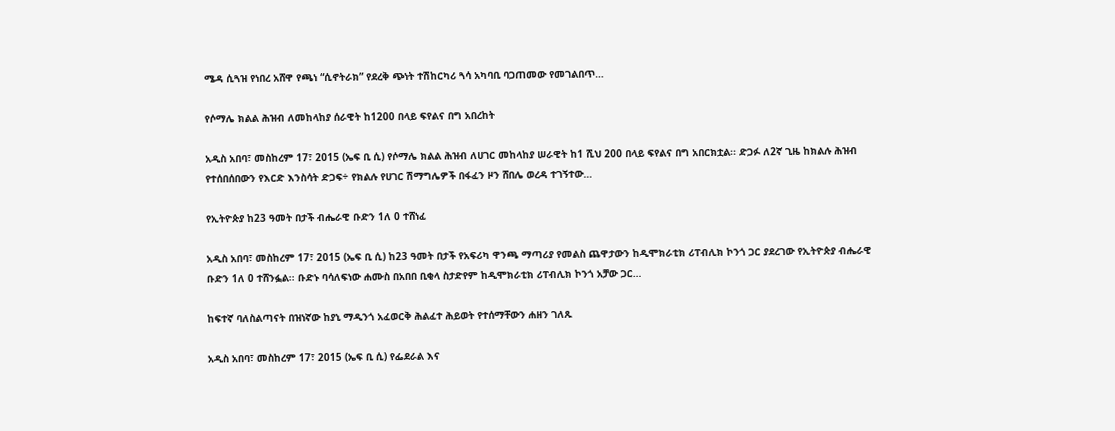ሜዳ ሲጓዝ የነበረ አሸዋ የጫነ “ሲኖትራክ” የደረቅ ጭነት ተሽከርካሪ ጓሳ አካባቢ ባጋጠመው የመገልበጥ…

የሶማሌ ክልል ሕዝብ ለመከላከያ ሰራዊት ከ1200 በላይ ፍየልና በግ አበረከት

አዲስ አበባ፣ መስከረም 17፣ 2015 (ኤፍ ቢ ሲ) የሶማሌ ክልል ሕዝብ ለሀገር መከላከያ ሠራዊት ከ1 ሺህ 200 በላይ ፍየልና በግ አበርክቷል፡፡ ድጋፉ ለ2ኛ ጊዜ ከክልሉ ሕዝብ የተሰበሰበውን የእርድ እንስሳት ድጋፍ÷ የክልሉ የሀገር ሽማግሌዎች በፋፈን ዞን ሸበሌ ወረዳ ተገኝተው…

የኢትዮጵያ ከ23 ዓመት በታች ብሔራዊ ቡድን 1ለ 0 ተሸነፈ

አዲስ አበባ፣ መስከረም 17፣ 2015 (ኤፍ ቢ ሲ) ከ23 ዓመት በታች የአፍሪካ ዋንጫ ማጣሪያ የመልስ ጨዋታውን ከዲሞክራቲክ ሪፐብሊክ ኮንጎ ጋር ያደረገው የኢትዮጵያ ብሔራዊ ቡድን 1ለ 0 ተሸንፏል፡፡ ቡድኑ ባሳለፍነው ሐሙስ በአበበ ቢቂላ ስታድየም ከዲሞክራቲክ ሪፐብሊክ ኮንጎ አቻው ጋር…

ከፍተኛ ባለስልጣናት በዝነኛው ከያኒ ማዲንጎ አፈወርቅ ሕልፈተ ሕይወት የተሰማቸውን ሐዘን ገለጹ

አዲስ አበባ፣ መስከረም 17፣ 2015 (ኤፍ ቢ ሲ) የፌደራል እና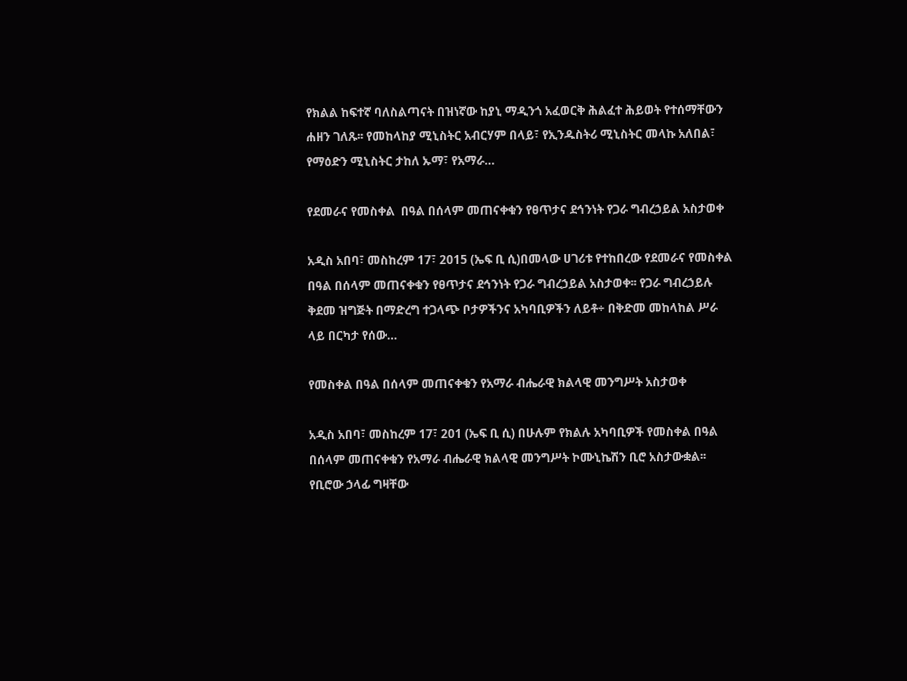የክልል ከፍተኛ ባለስልጣናት በዝነኛው ከያኒ ማዲንጎ አፈወርቅ ሕልፈተ ሕይወት የተሰማቸውን ሐዘን ገለጹ፡፡ የመከላከያ ሚኒስትር አብርሃም በላይ፣ የኢንዱስትሪ ሚኒስትር መላኩ አለበል፣ የማዕድን ሚኒስትር ታከለ ኡማ፣ የአማራ…

የደመራና የመስቀል  በዓል በሰላም መጠናቀቁን የፀጥታና ደኅንነት የጋራ ግብረኃይል አስታወቀ

አዲስ አበባ፣ መስከረም 17፣ 2015 (ኤፍ ቢ ሲ)በመላው ሀገሪቱ የተከበረው የደመራና የመስቀል በዓል በሰላም መጠናቀቁን የፀጥታና ደኅንነት የጋራ ግብረኃይል አስታወቀ፡፡ የጋራ ግብረኃይሉ ቅደመ ዝግጅት በማድረግ ተጋላጭ ቦታዎችንና አካባቢዎችን ለይቶ÷ በቅድመ መከላከል ሥራ ላይ በርካታ የሰው…

የመስቀል በዓል በሰላም መጠናቀቁን የአማራ ብሔራዊ ክልላዊ መንግሥት አስታወቀ

አዲስ አበባ፣ መስከረም 17፣ 201 (ኤፍ ቢ ሲ) በሁሉም የክልሉ አካባቢዎች የመስቀል በዓል በሰላም መጠናቀቁን የአማራ ብሔራዊ ክልላዊ መንግሥት ኮሙኒኬሽን ቢሮ አስታውቋል፡፡ የቢሮው ኃላፊ ግዛቸው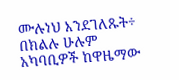ሙሉነህ እንደገለጹት÷ በክልሉ ሁሉም አካባቢዎች ከዋዜማው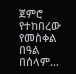ጀምሮ የተከበረው የመስቀል በዓል በሰላም…